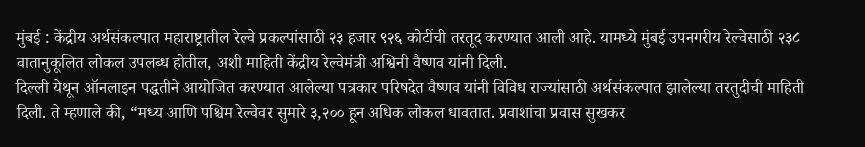मुंबई : केंद्रीय अर्थसंकल्पात महाराष्ट्रातील रेल्वे प्रकल्पांसाठी २३ हजार ९२६ कोटींची तरतूद करण्यात आली आहे. यामध्ये मुंबई उपनगरीय रेल्वेसाठी २३८ वातानुकूलित लोकल उपलब्ध होतील, अशी माहिती केंद्रीय रेल्वेमंत्री अश्विनी वैष्णव यांनी दिली.
दिल्ली येथून ऑनलाइन पद्धतीने आयोजित करण्यात आलेल्या पत्रकार परिषदेत वैष्णव यांनी विविध राज्यांसाठी अर्थसंकल्पात झालेल्या तरतुदीची माहिती दिली. ते म्हणाले की, “मध्य आणि पश्चिम रेल्वेवर सुमारे ३,२०० हून अधिक लोकल धावतात. प्रवाशांचा प्रवास सुखकर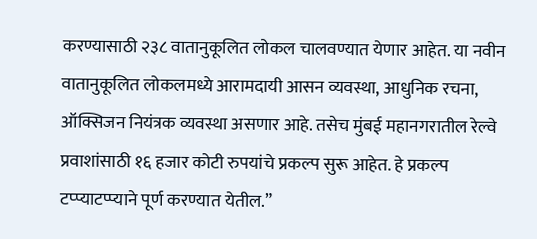करण्यासाठी २३८ वातानुकूलित लोकल चालवण्यात येणार आहेत. या नवीन वातानुकूलित लोकलमध्ये आरामदायी आसन व्यवस्था, आधुनिक रचना, ऑक्सिजन नियंत्रक व्यवस्था असणार आहे. तसेच मुंबई महानगरातील रेल्वे प्रवाशांसाठी १६ हजार कोटी रुपयांचे प्रकल्प सुरू आहेत. हे प्रकल्प टप्प्याटप्प्याने पूर्ण करण्यात येतील.”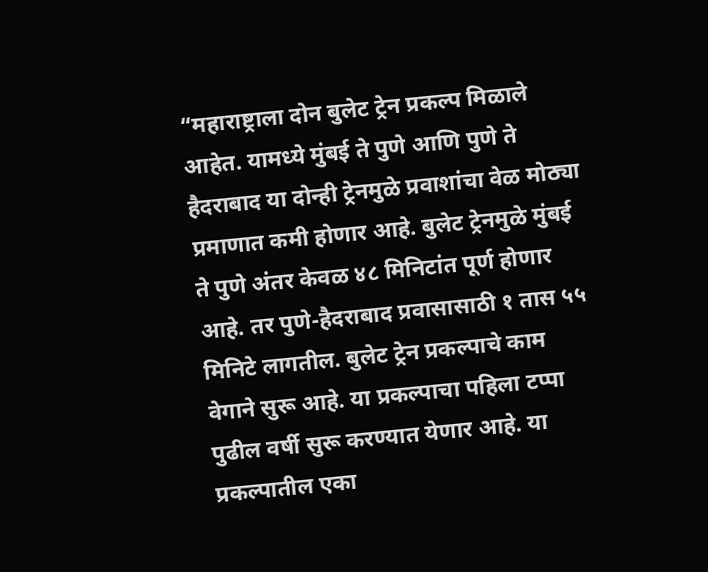“महाराष्ट्राला दोन बुलेट ट्रेन प्रकल्प मिळाले आहेत. यामध्ये मुंबई ते पुणे आणि पुणे ते हैदराबाद या दोन्ही ट्रेनमुळे प्रवाशांचा वेळ मोठ्या प्रमाणात कमी होणार आहे. बुलेट ट्रेनमुळे मुंबई ते पुणे अंतर केवळ ४८ मिनिटांत पूर्ण होणार आहे. तर पुणे-हैदराबाद प्रवासासाठी १ तास ५५ मिनिटे लागतील. बुलेट ट्रेन प्रकल्पाचे काम वेगाने सुरू आहे. या प्रकल्पाचा पहिला टप्पा पुढील वर्षी सुरू करण्यात येणार आहे. या प्रकल्पातील एका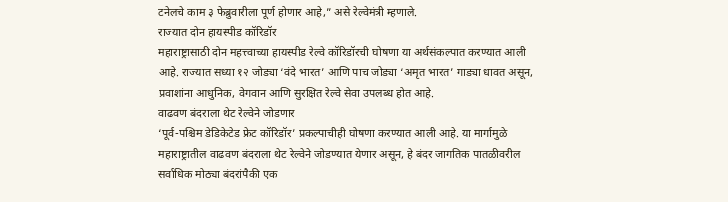टनेलचे काम ३ फेब्रुवारीला पूर्ण होणार आहे,” असे रेल्वेमंत्री म्हणाले.
राज्यात दोन हायस्पीड कॉरिडॉर
महाराष्ट्रासाठी दोन महत्त्वाच्या हायस्पीड रेल्वे कॉरिडॉरची घोषणा या अर्थसंकल्पात करण्यात आली आहे. राज्यात सध्या १२ जोड्या ‘वंदे भारत’ आणि पाच जोड्या ‘अमृत भारत’ गाड्या धावत असून, प्रवाशांना आधुनिक, वेगवान आणि सुरक्षित रेल्वे सेवा उपलब्ध होत आहे.
वाढवण बंदराला थेट रेल्वेने जोडणार
‘पूर्व-पश्चिम डेडिकेटेड फ्रेट कॉरिडॉर’ प्रकल्पाचीही घोषणा करण्यात आली आहे. या मार्गामुळे महाराष्ट्रातील वाढवण बंदराला थेट रेल्वेने जोडण्यात येणार असून, हे बंदर जागतिक पातळीवरील सर्वाधिक मोठ्या बंदरांपैकी एक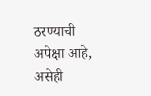ठरण्याची अपेक्षा आहे, असेही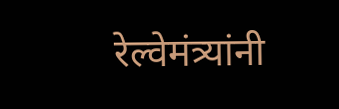रेल्वेमंत्र्यांनी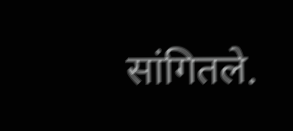सांगितले.